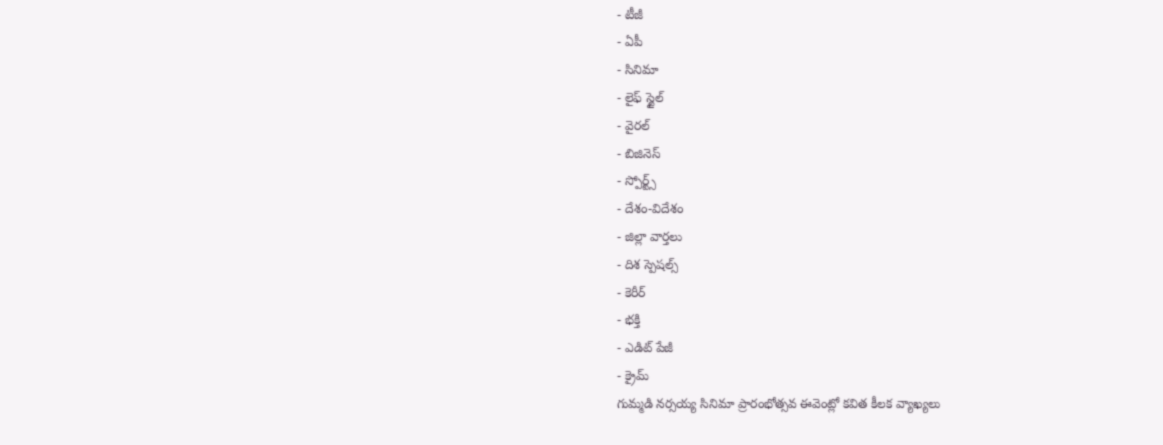- టీజీ
- ఏపీ
- సినిమా
- లైఫ్ స్టైల్
- వైరల్
- బిజినెస్
- స్పోర్ట్స్
- దేశం-విదేశం
- జిల్లా వార్తలు
- దిశ స్పెషల్స్
- కెరీర్
- భక్తి
- ఎడిట్ పేజీ
- క్రైమ్
గుమ్మడి నర్సయ్య సినిమా ప్రారంభోత్సవ ఈవెంట్లో కవిత కీలక వ్యాఖ్యలు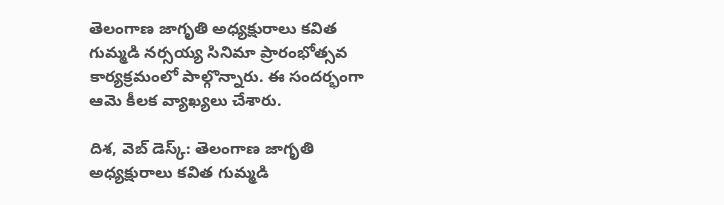తెలంగాణ జాగృతి అధ్యక్షురాలు కవిత గుమ్మడి నర్సయ్య సినిమా ప్రారంభోత్సవ కార్యక్రమంలో పాల్గొన్నారు. ఈ సందర్భంగా ఆమె కీలక వ్యాఖ్యలు చేశారు.

దిశ, వెబ్ డెస్క్: తెలంగాణ జాగృతి అధ్యక్షురాలు కవిత గుమ్మడి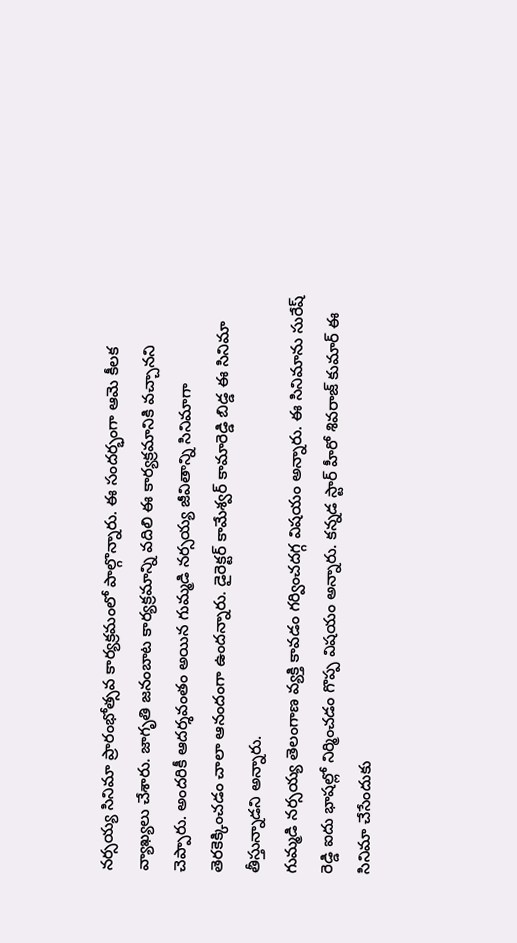నర్సయ్య సినిమా ప్రారంభోత్సవ కార్యక్రమంలో పాల్గొన్నారు. ఈ సందర్భంగా ఆమె కీలక వ్యాఖ్యలు చేశారు. జాగృతి జనంబాట కార్యక్రమాన్ని వదిలి ఈ కార్యక్రమానికి వచ్చానని చెప్పారు. అందరికీ ఆదర్శవంతం అయిన గుమ్మడి నర్సయ్య జీవితాన్ని సినిమాగా తెరకెక్కించడం చాలా ఆనందంగా ఉందన్నారు. డైరెక్టర్ కామేశ్వర్ కామారెడ్డి బిడ్డ ఈ సినిమా తీస్తున్నాడని అన్నారు.
గుమ్మడి నర్సయ్య తెలంగాణ వ్యక్తి కావడం గర్వించదగ్గ విషయం అన్నారు. ఈ సినిమాను సురేష్ రెడ్డి ఐదు భాషల్లో నిర్మించడం గొప్ప విషయం అన్నారు. కన్నడ స్టార్ హీరో శివరాజ్ కుమార్ ఈ సినిమా చేసేందుకు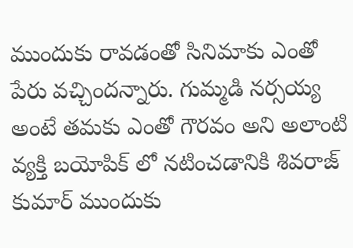ముందుకు రావడంతో సినిమాకు ఎంతో పేరు వచ్చిందన్నారు. గుమ్మడి నర్సయ్య అంటే తమకు ఎంతో గౌరవం అని అలాంటి వ్యక్తి బయోపిక్ లో నటించడానికి శివరాజ్ కుమార్ ముందుకు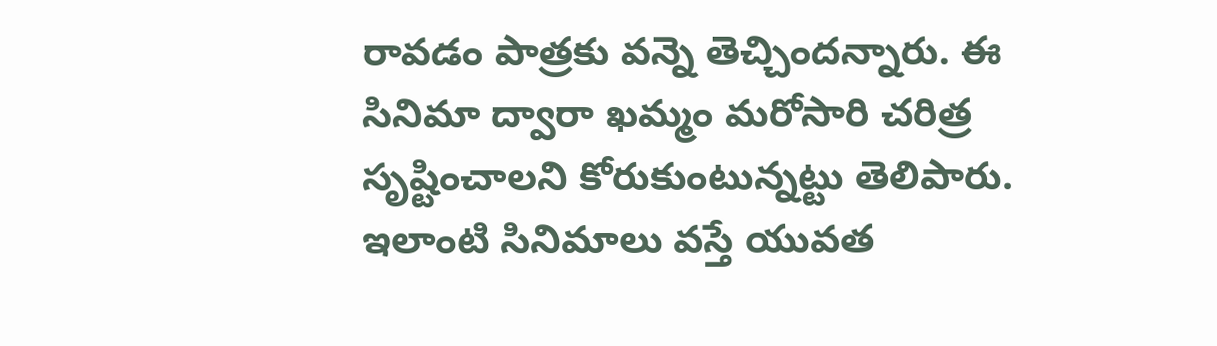రావడం పాత్రకు వన్నె తెచ్చిందన్నారు. ఈ సినిమా ద్వారా ఖమ్మం మరోసారి చరిత్ర సృష్టించాలని కోరుకుంటున్నట్టు తెలిపారు. ఇలాంటి సినిమాలు వస్తే యువత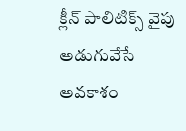క్లీన్ పాలిటిక్స్ వైపు అడుగువేసే అవకాశం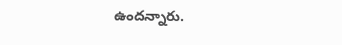ఉందన్నారు.